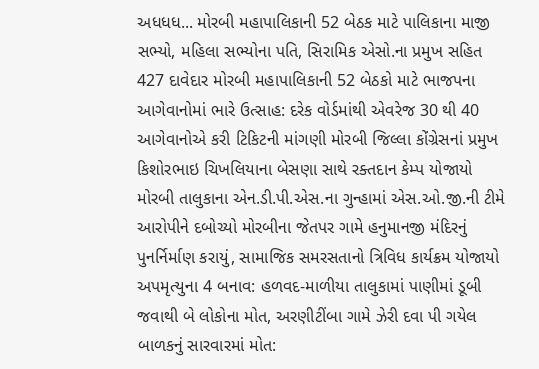અધધધ... મોરબી મહાપાલિકાની 52 બેઠક માટે પાલિકાના માજી સભ્યો, મહિલા સભ્યોના પતિ, સિરામિક એસો.ના પ્રમુખ સહિત 427 દાવેદાર મોરબી મહાપાલિકાની 52 બેઠકો માટે ભાજપના આગેવાનોમાં ભારે ઉત્સાહ: દરેક વોર્ડમાંથી એવરેજ 30 થી 40 આગેવાનોએ કરી ટિકિટની માંગણી મોરબી જિલ્લા કોંગ્રેસનાં પ્રમુખ કિશોરભાઇ ચિખલિયાના બેસણા સાથે રક્તદાન કેમ્પ યોજાયો મોરબી તાલુકાના એન.ડી.પી.એસ.ના ગુન્હામાં એસ.ઓ.જી.ની ટીમે આરોપીને દબોચ્યો મોરબીના જેતપર ગામે હનુમાનજી મંદિરનું પુનર્નિર્માણ કરાયું, સામાજિક સમરસતાનો ત્રિવિધ કાર્યક્રમ યોજાયો અપમૃત્યુના 4 બનાવ: હળવદ-માળીયા તાલુકામાં પાણીમાં ડૂબી જવાથી બે લોકોના મોત, અરણીટીંબા ગામે ઝેરી દવા પી ગયેલ બાળકનું સારવારમાં મોત: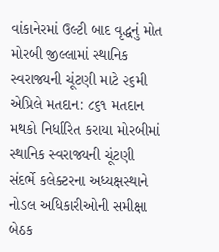વાંકાનેરમાં ઉલ્ટી બાદ વૃદ્ધનું મોત મોરબી જીલ્લામાં સ્થાનિક સ્વરાજ્યની ચૂંટણી માટે ૨૬મી એપ્રિલે મતદાન: ૮૬૧ મતદાન મથકો નિર્ધારિત કરાયા મોરબીમાં સ્થાનિક સ્વરાજ્યની ચૂંટણી સંદર્ભે કલેક્ટરના અધ્યક્ષસ્થાને નોડલ અધિકારીઓની સમીક્ષા બેઠક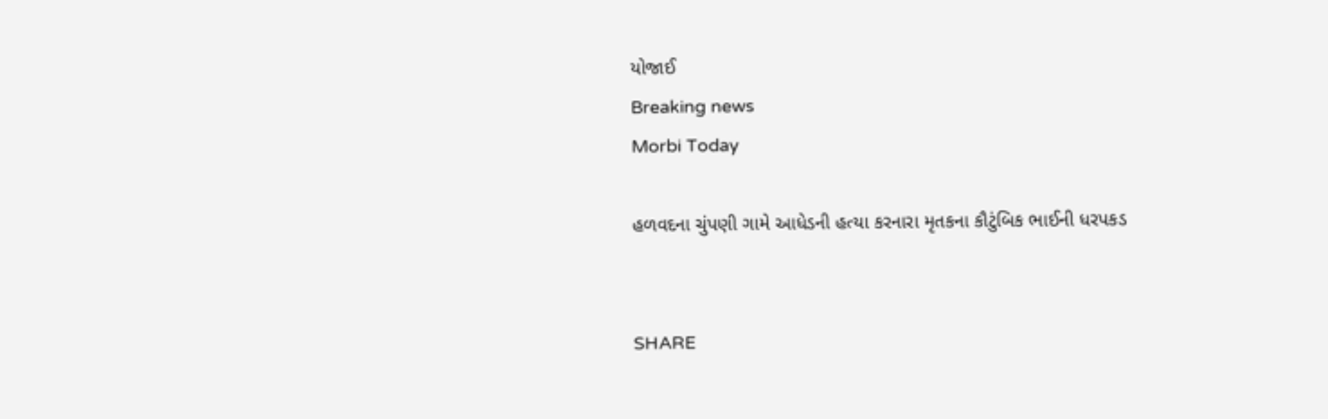યોજાઈ
Breaking news
Morbi Today

હળવદના ચુંપણી ગામે આધેડની હત્યા કરનારા મૃતકના કૌટુંબિક ભાઈની ધરપકડ


SHARE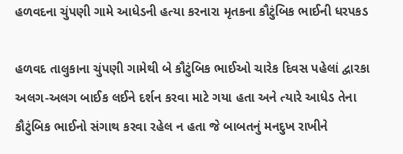હળવદના ચુંપણી ગામે આધેડની હત્યા કરનારા મૃતકના કૌટુંબિક ભાઈની ધરપકડ

હળવદ તાલુકાના ચુંપણી ગામેથી બે કૌટુંબિક ભાઈઓ ચારેક દિવસ પહેલાં દ્વારકા અલગ-અલગ બાઈક લઈને દર્શન કરવા માટે ગયા હતા અને ત્યારે આધેડ તેના કૌટુંબિક ભાઈનો સંગાથ કરવા રહેલ ન હતા જે બાબતનું મનદુખ રાખીને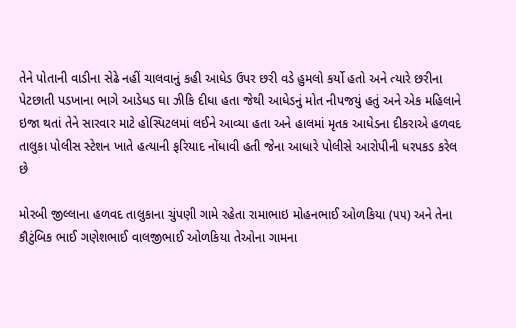તેને પોતાની વાડીના સેઢે નહીં ચાલવાનું કહી આધેડ ઉપર છરી વડે હુમલો કર્યો હતો અને ત્યારે છરીના પેટછાતી પડખાના ભાગે આડેધડ ઘા ઝીકિ દીધા હતા જેથી આધેડનું મોત નીપજયું હતું અને એક મહિલાને ઇજા થતાં તેને સારવાર માટે હોસ્પિટલમાં લઈને આવ્યા હતા અને હાલમાં મૃતક આધેડના દીકરાએ હળવદ તાલુકા પોલીસ સ્ટેશન ખાતે હત્યાની ફરિયાદ નોંધાવી હતી જેના આધારે પોલીસે આરોપીની ધરપકડ કરેલ છે

મોરબી જીલ્લાના હળવદ તાલુકાના ચુંપણી ગામે રહેતા રામાભાઇ મોહનભાઈ ઓળકિયા (૫૫) અને તેના કૌટુંબિક ભાઈ ગણેશભાઈ વાલજીભાઈ ઓળકિયા તેઓના ગામના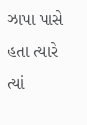ઝાપા પાસે હતા ત્યારે ત્યાં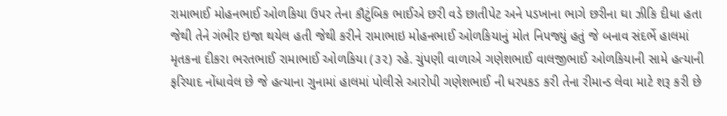રામાભાઈ મોહનભાઈ ઓળકિયા ઉપર તેના કૌટુંબિક ભાઈએ છરી વડે છાતીપેટ અને પડખાના ભાગે છરીના ઘા ઝીકિ દીધા હતા જેથી તેને ગંભીર ઇજા થયેલ હતી જેથી કરીને રામાભાઇ મોહનભાઈ ઓળકિયાનું મોત નિપજ્યું હતું જે બનાવ સંદર્ભે હાલમાં મૃતકના દીકરા ભરતભાઈ રામાભાઈ ઓળકિયા (૩૨) રહે. ચુંપણી વાળાએ ગણેશભાઈ વાલજીભાઈ ઓળકિયાની સામે હત્યાની ફરિયાદ નોંધાવેલ છે જે હત્યાના ગુનામાં હાલમાં પોલીસે આરોપી ગણેશભાઈ ની ધરપકડ કરી તેના રીમાન્ડ લેવા માટે શરૂ કરી છે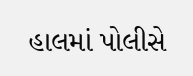હાલમાં પોલીસે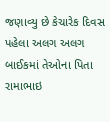જણાવ્યુ છે કેચારેક દિવસ પહેલા અલગ અલગ બાઈકમાં તેઓના પિતા રામાભાઇ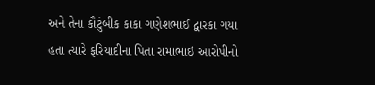અને તેના કૌટુંબીક કાકા ગણેશભાઈ દ્વારકા ગયા હતા ત્યારે ફરિયાદીના પિતા રામાભાઇ આરોપીનો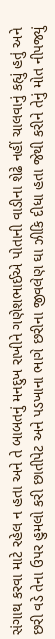સંગાથ કરવા માટે રહેલ ન હતા અને તે બાબતનું મનદુખ રાખીને ગણેશભાઈએ પોતાની વાડીના શેઢે નહીં ચાલવાનું કહ્યું હતું અને છરી વડે તેના ઉપર હુમલો કરી છાતીપેટ અને પડખાના ભાગે છરીના જીવલેણ ઘા ઝીકિ દીધા હતા જેથી કરીને તેનું મોત નીપજ્યું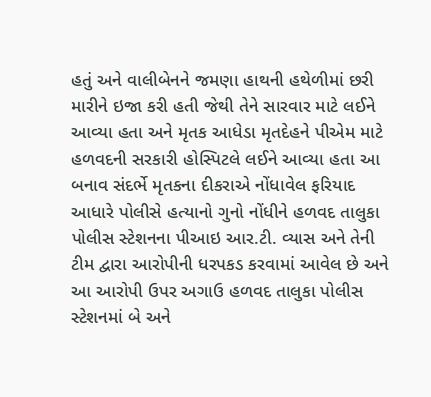હતું અને વાલીબેનને જમણા હાથની હથેળીમાં છરી મારીને ઇજા કરી હતી જેથી તેને સારવાર માટે લઈને આવ્યા હતા અને મૃતક આધેડા મૃતદેહને પીએમ માટે હળવદની સરકારી હોસ્પિટલે લઈને આવ્યા હતા આ બનાવ સંદર્ભે મૃતકના દીકરાએ નોંધાવેલ ફરિયાદ આધારે પોલીસે હત્યાનો ગુનો નોંધીને હળવદ તાલુકા પોલીસ સ્ટેશનના પીઆઇ આર.ટી. વ્યાસ અને તેની ટીમ દ્વારા આરોપીની ધરપકડ કરવામાં આવેલ છે અને આ આરોપી ઉપર અગાઉ હળવદ તાલુકા પોલીસ સ્ટેશનમાં બે અને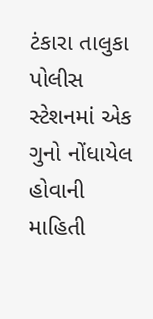ટંકારા તાલુકા પોલીસ સ્ટેશનમાં એક ગુનો નોંધાયેલ હોવાની માહિતી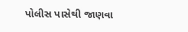પોલીસ પાસેથી જાણવા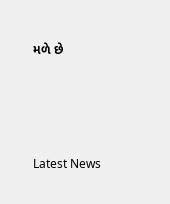મળે છે






Latest News